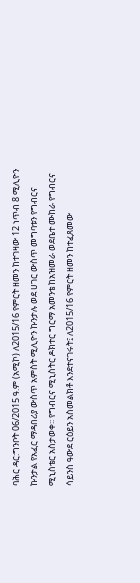ባሕር ዳር:ግንቦት 06/2015 ዓ.ም (አሚኮ) ለ2015/16 የምርት ዘመን ከተገዛው 12 ነጥብ 8 ሚሊዮን ኩንታል የአፈር ማዳበሪያ ውስጥ አምስት ሚሊዮን ኩንታሉ ወደ ሀገር ውስጥ መግባቱን የግብርና ሚኒስቴር አስታወቀ፡፡ የግብርና ሚኒስትር ዶክተር ግርማ አመንቴ ከአዝመራ ወደቤተ ሙከራ የግብርና ሳይንስ ዓውደ ርዕይን አስመልክቶ እንደተናገሩት፤ ለ2015/16 የምርት ዘመን ከተፈጸመው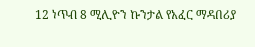12 ነጥብ 8 ሚሊዮን ኩንታል የአፈር ማዳበሪያ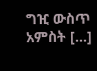ግዢ ውስጥ አምስት […]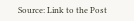Source: Link to the Post